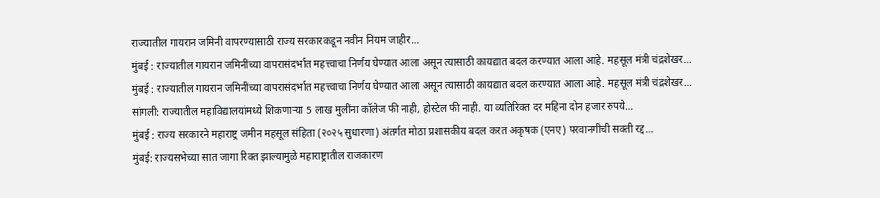राज्यातील गायरान जमिनी वापरण्यासाठी राज्य सरकारकडून नवीन नियम जाहीर…
मुंबई : राज्यातील गायरान जमिनींच्या वापरासंदर्भात महत्त्वाचा निर्णय घेण्यात आला असून त्यासाठी कायद्यात बदल करण्यात आला आहे. महसूल मंत्री चंद्रशेखर…
मुंबई : राज्यातील गायरान जमिनींच्या वापरासंदर्भात महत्त्वाचा निर्णय घेण्यात आला असून त्यासाठी कायद्यात बदल करण्यात आला आहे. महसूल मंत्री चंद्रशेखर…
सांगली: राज्यातील महाविद्यालयांमध्ये शिकणाऱ्या 5 लाख मुलींना कॉलेज फी नाही, होस्टेल फी नाही. या व्यतिरिक्त दर महिना दोन हजार रुपये…
मुंबई : राज्य सरकारने महाराष्ट्र जमीन महसूल संहिता (२०२५ सुधारणा) अंतर्गत मोठा प्रशासकीय बदल करत अकृषक (एनए) परवानगीची सक्ती रद्द…
मुंबई: राज्यसभेच्या सात जागा रिक्त झाल्यामुळे महाराष्ट्रातील राजकारण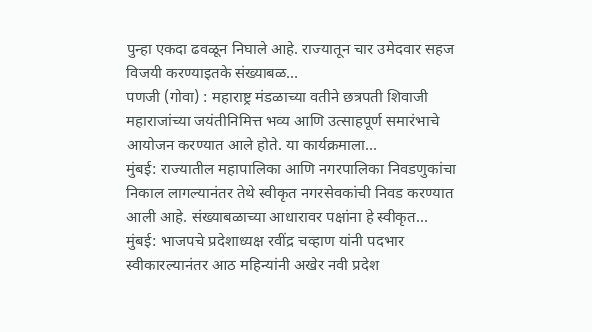पुन्हा एकदा ढवळून निघाले आहे. राज्यातून चार उमेदवार सहज विजयी करण्याइतके संख्याबळ…
पणजी (गोवा) : महाराष्ट्र मंडळाच्या वतीने छत्रपती शिवाजी महाराजांच्या जयंतीनिमित्त भव्य आणि उत्साहपूर्ण समारंभाचे आयोजन करण्यात आले होते. या कार्यक्रमाला…
मुंबई: राज्यातील महापालिका आणि नगरपालिका निवडणुकांचा निकाल लागल्यानंतर तेथे स्वीकृत नगरसेवकांची निवड करण्यात आली आहे. संख्याबळाच्या आधारावर पक्षांना हे स्वीकृत…
मुंबई: भाजपचे प्रदेशाध्यक्ष रवींद्र चव्हाण यांनी पदभार स्वीकारल्यानंतर आठ महिन्यांनी अखेर नवी प्रदेश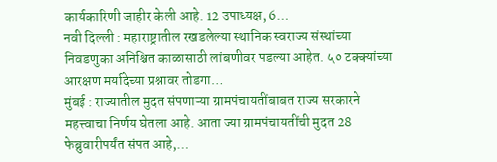कार्यकारिणी जाहीर केली आहे. 12 उपाध्यक्ष, 6…
नवी दिल्ली : महाराष्ट्रातील रखडलेल्या स्थानिक स्वराज्य संस्थांच्या निवडणुका अनिश्चित काळासाठी लांबणीवर पडल्या आहेत. ५० टक्क्यांच्या आरक्षण मर्यादेच्या प्रश्नावर तोडगा…
मुंबई : राज्यातील मुदत संपणाऱ्या ग्रामपंचायतींबाबत राज्य सरकारने महत्त्वाचा निर्णय घेतला आहे. आता ज्या ग्रामपंचायतींची मुदत 28 फेब्रुवारीपर्यंत संपत आहे,…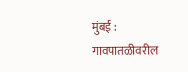मुंबई : गावपातळीवरील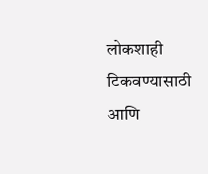लोकशाही टिकवण्यासाठी आणि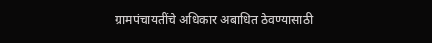ग्रामपंचायतींचे अधिकार अबाधित ठेवण्यासाठी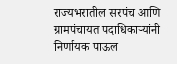राज्यभरातील सरपंच आणि ग्रामपंचायत पदाधिकाऱ्यांनी निर्णायक पाऊल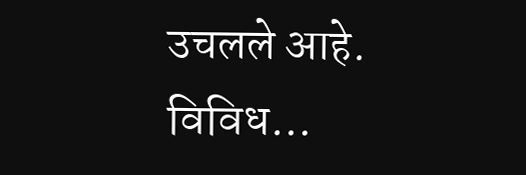उचलले आहे. विविध…